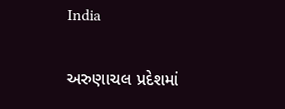India

અરુણાચલ પ્રદેશમાં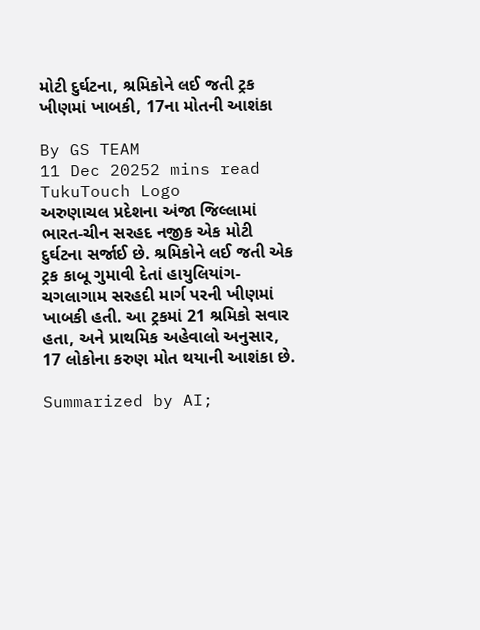મોટી દુર્ઘટના, શ્રમિકોને લઈ જતી ટ્રક ખીણમાં ખાબકી, 17ના મોતની આશંકા

By GS TEAM
11 Dec 20252 mins read
TukuTouch Logo
અરુણાચલ પ્રદેશના અંજા જિલ્લામાં ભારત-ચીન સરહદ નજીક એક મોટી દુર્ઘટના સર્જાઈ છે. શ્રમિકોને લઈ જતી એક ટ્રક કાબૂ ગુમાવી દેતાં હાયુલિયાંગ-ચગલાગામ સરહદી માર્ગ પરની ખીણમાં ખાબકી હતી. આ ટ્રકમાં 21 શ્રમિકો સવાર હતા, અને પ્રાથમિક અહેવાલો અનુસાર, 17 લોકોના કરુણ મોત થયાની આશંકા છે.

Summarized by AI;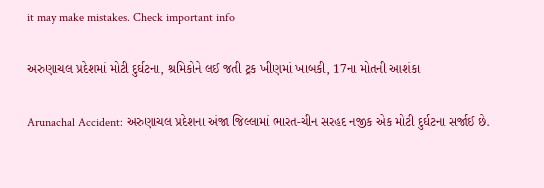it may make mistakes. Check important info

અરુણાચલ પ્રદેશમાં મોટી દુર્ઘટના, શ્રમિકોને લઈ જતી ટ્રક ખીણમાં ખાબકી, 17ના મોતની આશંકા

Arunachal Accident: અરુણાચલ પ્રદેશના અંજા જિલ્લામાં ભારત-ચીન સરહદ નજીક એક મોટી દુર્ઘટના સર્જાઈ છે.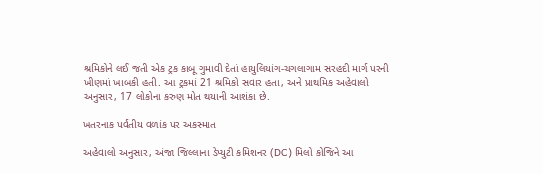શ્રમિકોને લઈ જતી એક ટ્રક કાબૂ ગુમાવી દેતાં હાયુલિયાંગ-ચગલાગામ સરહદી માર્ગ પરની ખીણમાં ખાબકી હતી. આ ટ્રકમાં 21 શ્રમિકો સવાર હતા, અને પ્રાથમિક અહેવાલો અનુસાર, 17 લોકોના કરુણ મોત થયાની આશંકા છે.

ખતરનાક પર્વતીય વળાંક પર અકસ્માત

અહેવાલો અનુસાર, અંજા જિલ્લાના ડેપ્યુટી કમિશનર (DC) મિલો કોજિને આ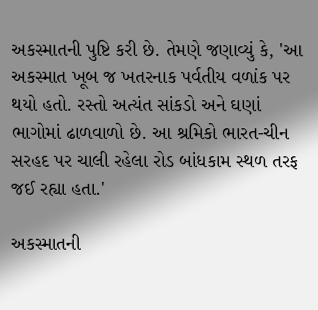અકસ્માતની પુષ્ટિ કરી છે. તેમણે જણાવ્યું કે, 'આ અકસ્માત ખૂબ જ ખતરનાક પર્વતીય વળાંક પર થયો હતો. રસ્તો અત્યંત સાંકડો અને ઘણાં ભાગોમાં ઢાળવાળો છે. આ શ્રમિકો ભારત-ચીન સરહદ પર ચાલી રહેલા રોડ બાંધકામ સ્થળ તરફ જઈ રહ્યા હતા.'

અકસ્માતની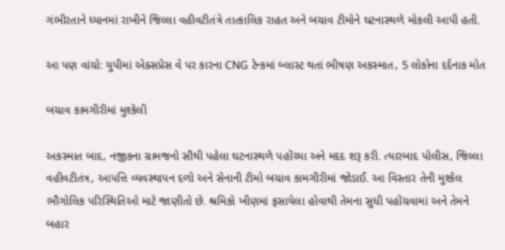ગંભીરતાને ધ્યાનમાં રાખીને જિલ્લા વહીવટીતંત્રે તાત્કાલિક રાહત અને બચાવ ટીમોને ઘટનાસ્થળે મોકલી આપી હતી.

આ પણ વાંચો: યુપીમાં એક્સપ્રેસ વે પર કારના CNG ટેન્કમાં બ્લાસ્ટ થતાં ભીષણ અકસ્માત, 5 લોકોના દર્દનાક મોત

બચાવ કામગીરીમાં મુશ્કેલી

અકસ્માત બાદ, નજીકના ગ્રામજનો સૌથી પહેલા ઘટનાસ્થળે પહોંચ્યા અને મદદ શરૂ કરી. ત્યારબાદ પોલીસ, જિલ્લા વહીવટીતંત્ર, આપત્તિ વ્યવસ્થાપન દળો અને સેનાની ટીમો બચાવ કામગીરીમાં જોડાઈ. આ વિસ્તાર તેની મુશ્કેલ ભૌગોલિક પરિસ્થિતિઓ માટે જાણીતો છે. શ્રમિકો ખીણમાં ફસાયેલા હોવાથી તેમના સુધી પહોંચવામાં અને તેમને બહાર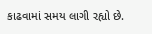કાઢવામાં સમય લાગી રહ્યો છે.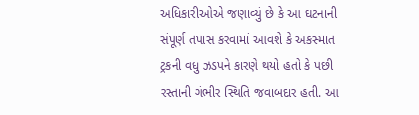અધિકારીઓએ જણાવ્યું છે કે આ ઘટનાની સંપૂર્ણ તપાસ કરવામાં આવશે કે અકસ્માત ટ્રકની વધુ ઝડપને કારણે થયો હતો કે પછી રસ્તાની ગંભીર સ્થિતિ જવાબદાર હતી. આ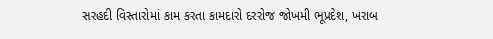સરહદી વિસ્તારોમાં કામ કરતા કામદારો દરરોજ જોખમી ભૂપ્રદેશ, ખરાબ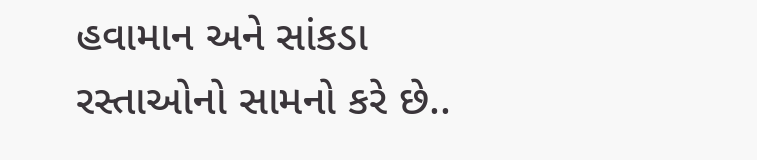હવામાન અને સાંકડા રસ્તાઓનો સામનો કરે છે..